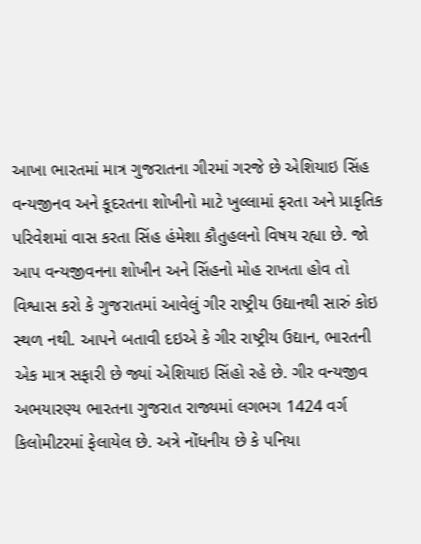આખા ભારતમાં માત્ર ગુજરાતના ગીરમાં ગરજે છે એશિયાઇ સિંહ
વન્યજીનવ અને કૂદરતના શોખીનો માટે ખુલ્લામાં ફરતા અને પ્રાકૃતિક પરિવેશમાં વાસ કરતા સિંહ હંમેશા કૌતુહલનો વિષય રહ્યા છે. જો આપ વન્યજીવનના શોખીન અને સિંહનો મોહ રાખતા હોવ તો વિશ્વાસ કરો કે ગુજરાતમાં આવેલું ગીર રાષ્ટ્રીય ઉદ્યાનથી સારું કોઇ સ્થળ નથી. આપને બતાવી દઇએ કે ગીર રાષ્ટ્રીય ઉદ્યાન, ભારતની એક માત્ર સફારી છે જ્યાં એશિયાઇ સિંહો રહે છે. ગીર વન્યજીવ અભયારણ્ય ભારતના ગુજરાત રાજ્યમાં લગભગ 1424 વર્ગ કિલોમીટરમાં ફેલાયેલ છે. અત્રે નોંધનીય છે કે પનિયા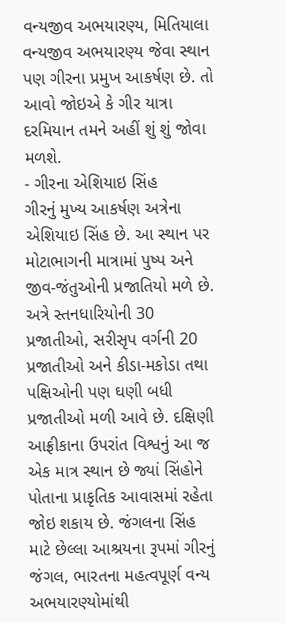વન્યજીવ અભયારણ્ય, મિતિયાલા વન્યજીવ અભયારણ્ય જેવા સ્થાન પણ ગીરના પ્રમુખ આકર્ષણ છે. તો આવો જોઇએ કે ગીર યાત્રા દરમિયાન તમને અહીં શું શું જોવા મળશે.
- ગીરના એશિયાઇ સિંહ
ગીરનું મુખ્ય આકર્ષણ અત્રેના એશિયાઇ સિંહ છે. આ સ્થાન પર મોટાભાગની માત્રામાં પુષ્પ અને જીવ-જંતુઓની પ્રજાતિયો મળે છે. અત્રે સ્તનધારિયોની 30 પ્રજાતીઓ, સરીસૃપ વર્ગની 20 પ્રજાતીઓ અને કીડા-મકોડા તથા પક્ષિઓની પણ ઘણી બધી પ્રજાતીઓ મળી આવે છે. દક્ષિણી આફ્રીકાના ઉપરાંત વિશ્વનું આ જ એક માત્ર સ્થાન છે જ્યાં સિંહોને પોતાના પ્રાકૃતિક આવાસમાં રહેતા જોઇ શકાય છે. જંગલના સિંહ માટે છેલ્લા આશ્રયના રૂપમાં ગીરનું જંગલ, ભારતના મહત્વપૂર્ણ વન્ય અભયારણ્યોમાંથી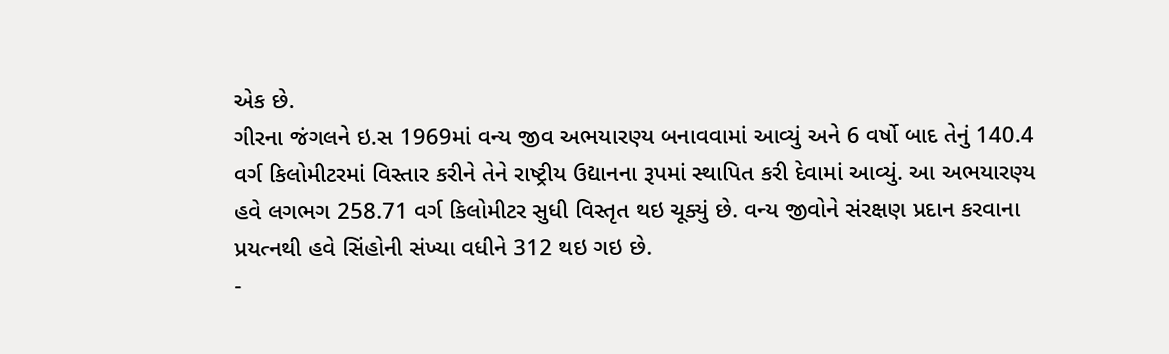એક છે.
ગીરના જંગલને ઇ.સ 1969માં વન્ય જીવ અભયારણ્ય બનાવવામાં આવ્યું અને 6 વર્ષો બાદ તેનું 140.4 વર્ગ કિલોમીટરમાં વિસ્તાર કરીને તેને રાષ્ટ્રીય ઉદ્યાનના રૂપમાં સ્થાપિત કરી દેવામાં આવ્યું. આ અભયારણ્ય હવે લગભગ 258.71 વર્ગ કિલોમીટર સુધી વિસ્તૃત થઇ ચૂક્યું છે. વન્ય જીવોને સંરક્ષણ પ્રદાન કરવાના પ્રયત્નથી હવે સિંહોની સંખ્યા વધીને 312 થઇ ગઇ છે.
-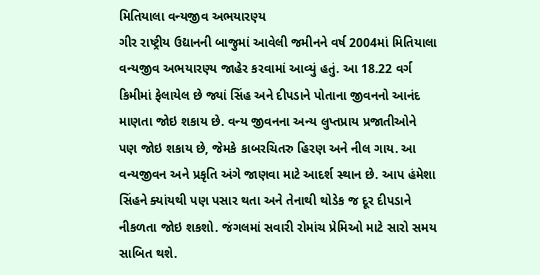મિતિયાલા વન્યજીવ અભયારણ્ય
ગીર રાષ્ટ્રીય ઉદ્યાનની બાજુમાં આવેલી જમીનને વર્ષ 2004માં મિતિયાલા વન્યજીવ અભયારણ્ય જાહેર કરવામાં આવ્યું હતું. આ 18.22 વર્ગ કિમીમાં ફેલાયેલ છે જ્યાં સિંહ અને દીપડાને પોતાના જીવનનો આનંદ માણતા જોઇ શકાય છે. વન્ય જીવનના અન્ય લુપ્તપ્રાય પ્રજાતીઓને પણ જોઇ શકાય છે, જેમકે કાબરચિતરુ હિરણ અને નીલ ગાય. આ વન્યજીવન અને પ્રકૃતિ અંગે જાણવા માટે આદર્શ સ્થાન છે. આપ હંમેશા સિંહને ક્યાંયથી પણ પસાર થતા અને તેનાથી થોડેક જ દૂર દીપડાને નીકળતા જોઇ શકશો. જંગલમાં સવારી રોમાંચ પ્રેમિઓ માટે સારો સમય સાબિત થશે.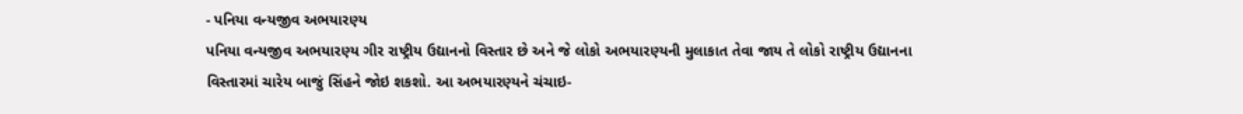- પનિયા વન્યજીવ અભયારણ્ય
પનિયા વન્યજીવ અભયારણ્ય ગીર રાષ્ટ્રીય ઉદ્યાનનો વિસ્તાર છે અને જે લોકો અભયારણ્યની મુલાકાત તેવા જાય તે લોકો રાષ્ટ્રીય ઉદ્યાનના વિસ્તારમાં ચારેય બાજું સિંહને જોઇ શકશો. આ અભયારણ્યને ચંચાઇ-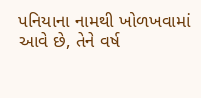પનિયાના નામથી ખોળખવામાં આવે છે, તેને વર્ષ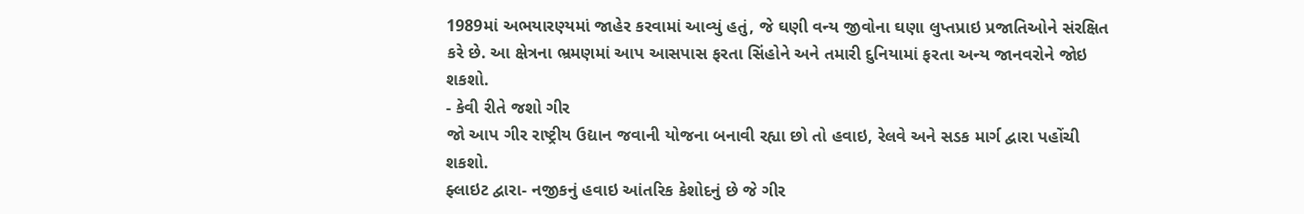1989માં અભયારણ્યમાં જાહેર કરવામાં આવ્યું હતું, જે ઘણી વન્ય જીવોના ઘણા લુપ્તપ્રાઇ પ્રજાતિઓને સંરક્ષિત કરે છે. આ ક્ષેત્રના ભ્રમણમાં આપ આસપાસ ફરતા સિંહોને અને તમારી દુનિયામાં ફરતા અન્ય જાનવરોને જોઇ શકશો.
- કેવી રીતે જશો ગીર
જો આપ ગીર રાષ્ટ્રીય ઉદ્યાન જવાની યોજના બનાવી રહ્યા છો તો હવાઇ, રેલવે અને સડક માર્ગ દ્વારા પહોંચી શકશો.
ફ્લાઇટ દ્વારા- નજીકનું હવાઇ આંતરિક કેશોદનું છે જે ગીર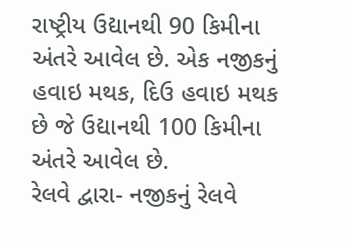રાષ્ટ્રીય ઉદ્યાનથી 90 કિમીના અંતરે આવેલ છે. એક નજીકનું હવાઇ મથક, દિઉ હવાઇ મથક છે જે ઉદ્યાનથી 100 કિમીના અંતરે આવેલ છે.
રેલવે દ્વારા- નજીકનું રેલવે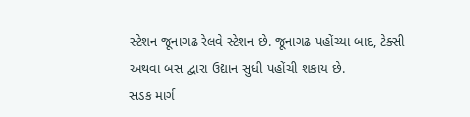સ્ટેશન જૂનાગઢ રેલવે સ્ટેશન છે. જૂનાગઢ પહોંચ્યા બાદ, ટેક્સી અથવા બસ દ્વારા ઉદ્યાન સુધી પહોંચી શકાય છે.
સડક માર્ગ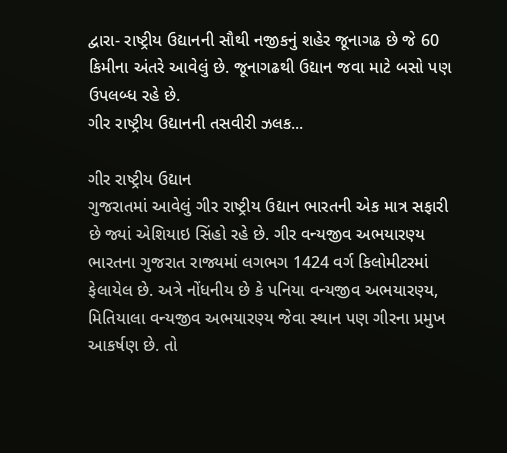દ્વારા- રાષ્ટ્રીય ઉદ્યાનની સૌથી નજીકનું શહેર જૂનાગઢ છે જે 60 કિમીના અંતરે આવેલું છે. જૂનાગઢથી ઉદ્યાન જવા માટે બસો પણ ઉપલબ્ધ રહે છે.
ગીર રાષ્ટ્રીય ઉદ્યાનની તસવીરી ઝલક...

ગીર રાષ્ટ્રીય ઉદ્યાન
ગુજરાતમાં આવેલું ગીર રાષ્ટ્રીય ઉદ્યાન ભારતની એક માત્ર સફારી છે જ્યાં એશિયાઇ સિંહો રહે છે. ગીર વન્યજીવ અભયારણ્ય ભારતના ગુજરાત રાજ્યમાં લગભગ 1424 વર્ગ કિલોમીટરમાં ફેલાયેલ છે. અત્રે નોંધનીય છે કે પનિયા વન્યજીવ અભયારણ્ય, મિતિયાલા વન્યજીવ અભયારણ્ય જેવા સ્થાન પણ ગીરના પ્રમુખ આકર્ષણ છે. તો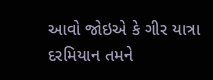આવો જોઇએ કે ગીર યાત્રા દરમિયાન તમને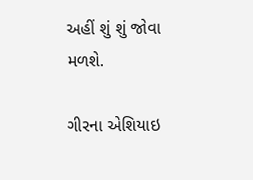અહીં શું શું જોવા મળશે.

ગીરના એશિયાઇ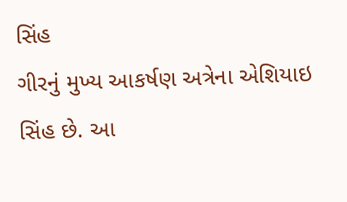સિંહ
ગીરનું મુખ્ય આકર્ષણ અત્રેના એશિયાઇ સિંહ છે. આ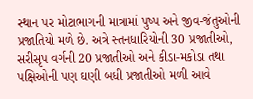સ્થાન પર મોટાભાગની માત્રામાં પુષ્પ અને જીવ-જંતુઓની પ્રજાતિયો મળે છે. અત્રે સ્તનધારિયોની 30 પ્રજાતીઓ, સરીસૃપ વર્ગની 20 પ્રજાતીઓ અને કીડા-મકોડા તથા પક્ષિઓની પણ ઘણી બધી પ્રજાતીઓ મળી આવે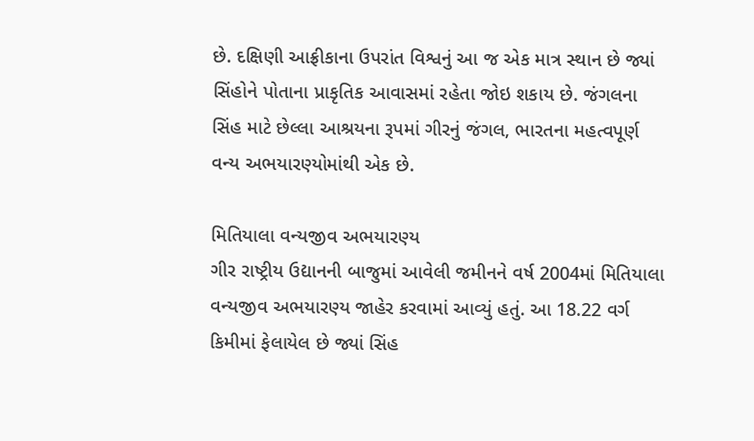છે. દક્ષિણી આફ્રીકાના ઉપરાંત વિશ્વનું આ જ એક માત્ર સ્થાન છે જ્યાં સિંહોને પોતાના પ્રાકૃતિક આવાસમાં રહેતા જોઇ શકાય છે. જંગલના સિંહ માટે છેલ્લા આશ્રયના રૂપમાં ગીરનું જંગલ, ભારતના મહત્વપૂર્ણ વન્ય અભયારણ્યોમાંથી એક છે.

મિતિયાલા વન્યજીવ અભયારણ્ય
ગીર રાષ્ટ્રીય ઉદ્યાનની બાજુમાં આવેલી જમીનને વર્ષ 2004માં મિતિયાલા વન્યજીવ અભયારણ્ય જાહેર કરવામાં આવ્યું હતું. આ 18.22 વર્ગ કિમીમાં ફેલાયેલ છે જ્યાં સિંહ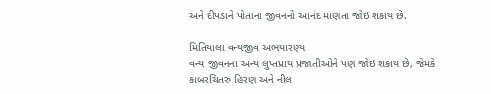અને દીપડાને પોતાના જીવનનો આનંદ માણતા જોઇ શકાય છે.

મિતિયાલા વન્યજીવ અભયારણ્ય
વન્ય જીવનના અન્ય લુપ્તપ્રાય પ્રજાતીઓને પણ જોઇ શકાય છે, જેમકે કાબરચિતરુ હિરણ અને નીલ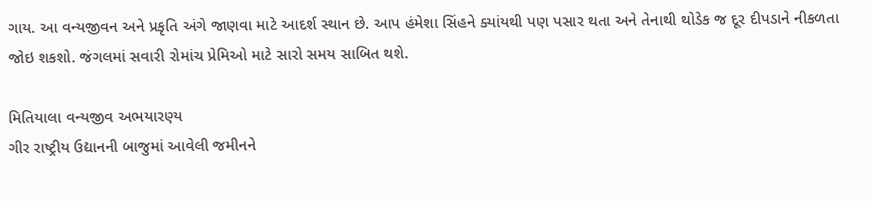ગાય. આ વન્યજીવન અને પ્રકૃતિ અંગે જાણવા માટે આદર્શ સ્થાન છે. આપ હંમેશા સિંહને ક્યાંયથી પણ પસાર થતા અને તેનાથી થોડેક જ દૂર દીપડાને નીકળતા જોઇ શકશો. જંગલમાં સવારી રોમાંચ પ્રેમિઓ માટે સારો સમય સાબિત થશે.

મિતિયાલા વન્યજીવ અભયારણ્ય
ગીર રાષ્ટ્રીય ઉદ્યાનની બાજુમાં આવેલી જમીનને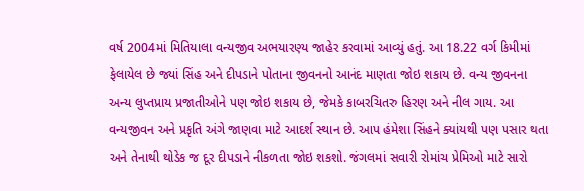વર્ષ 2004માં મિતિયાલા વન્યજીવ અભયારણ્ય જાહેર કરવામાં આવ્યું હતું. આ 18.22 વર્ગ કિમીમાં ફેલાયેલ છે જ્યાં સિંહ અને દીપડાને પોતાના જીવનનો આનંદ માણતા જોઇ શકાય છે. વન્ય જીવનના અન્ય લુપ્તપ્રાય પ્રજાતીઓને પણ જોઇ શકાય છે, જેમકે કાબરચિતરુ હિરણ અને નીલ ગાય. આ વન્યજીવન અને પ્રકૃતિ અંગે જાણવા માટે આદર્શ સ્થાન છે. આપ હંમેશા સિંહને ક્યાંયથી પણ પસાર થતા અને તેનાથી થોડેક જ દૂર દીપડાને નીકળતા જોઇ શકશો. જંગલમાં સવારી રોમાંચ પ્રેમિઓ માટે સારો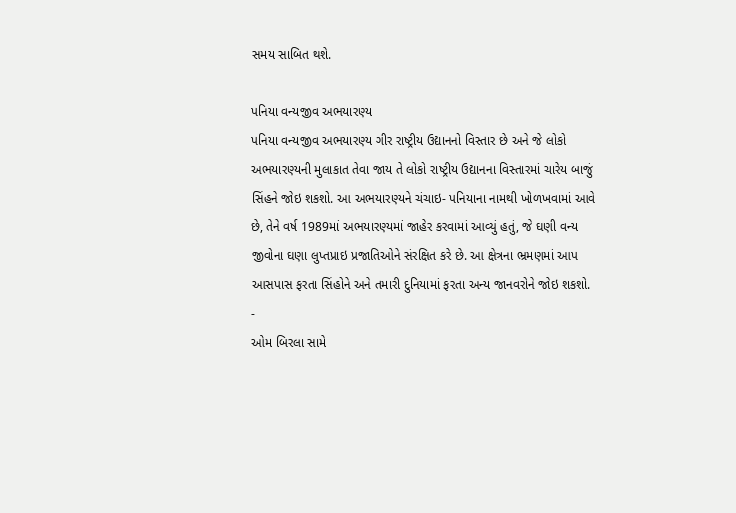સમય સાબિત થશે.

પનિયા વન્યજીવ અભયારણ્ય
પનિયા વન્યજીવ અભયારણ્ય ગીર રાષ્ટ્રીય ઉદ્યાનનો વિસ્તાર છે અને જે લોકો અભયારણ્યની મુલાકાત તેવા જાય તે લોકો રાષ્ટ્રીય ઉદ્યાનના વિસ્તારમાં ચારેય બાજું સિંહને જોઇ શકશો. આ અભયારણ્યને ચંચાઇ- પનિયાના નામથી ખોળખવામાં આવે છે, તેને વર્ષ 1989માં અભયારણ્યમાં જાહેર કરવામાં આવ્યું હતું, જે ઘણી વન્ય જીવોના ઘણા લુપ્તપ્રાઇ પ્રજાતિઓને સંરક્ષિત કરે છે. આ ક્ષેત્રના ભ્રમણમાં આપ આસપાસ ફરતા સિંહોને અને તમારી દુનિયામાં ફરતા અન્ય જાનવરોને જોઇ શકશો.
-
ઓમ બિરલા સામે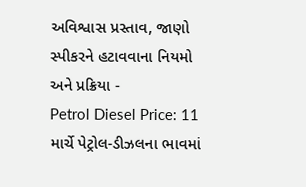અવિશ્વાસ પ્રસ્તાવ, જાણો સ્પીકરને હટાવવાના નિયમો અને પ્રક્રિયા -
Petrol Diesel Price: 11 માર્ચે પેટ્રોલ-ડીઝલના ભાવમાં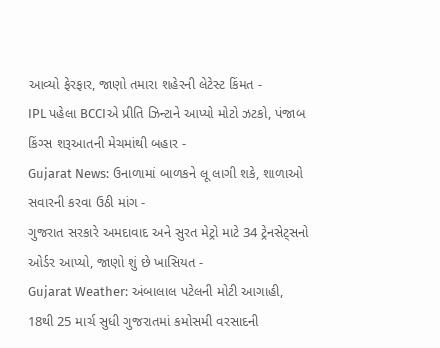આવ્યો ફેરફાર, જાણો તમારા શહેરની લેટેસ્ટ કિંમત -
IPL પહેલા BCCIએ પ્રીતિ ઝિન્ટાને આપ્યો મોટો ઝટકો, પંજાબ કિંગ્સ શરૂઆતની મેચમાંથી બહાર -
Gujarat News: ઉનાળામાં બાળકને લૂ લાગી શકે, શાળાઓ સવારની કરવા ઉઠી માંગ -
ગુજરાત સરકારે અમદાવાદ અને સુરત મેટ્રો માટે 34 ટ્રેનસેટ્સનો ઓર્ડર આપ્યો, જાણો શું છે ખાસિયત -
Gujarat Weather: અંબાલાલ પટેલની મોટી આગાહી, 18થી 25 માર્ચ સુધી ગુજરાતમાં કમોસમી વરસાદની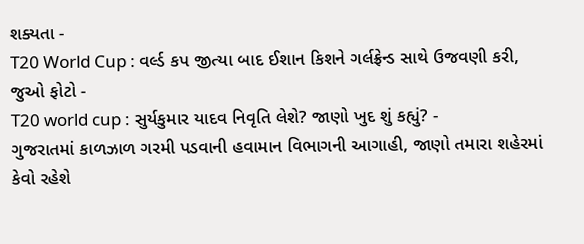શક્યતા -
T20 World Cup : વર્લ્ડ કપ જીત્યા બાદ ઈશાન કિશને ગર્લફ્રેન્ડ સાથે ઉજવણી કરી, જુઓ ફોટો -
T20 world cup : સુર્યકુમાર યાદવ નિવૃતિ લેશે? જાણો ખુદ શું કહ્યું? -
ગુજરાતમાં કાળઝાળ ગરમી પડવાની હવામાન વિભાગની આગાહી, જાણો તમારા શહેરમાં કેવો રહેશે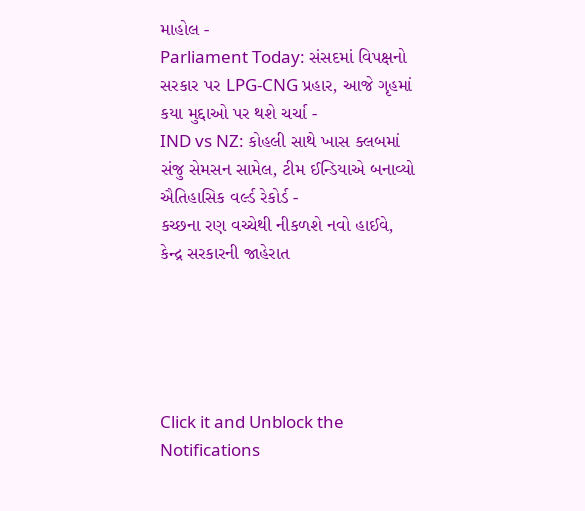માહોલ -
Parliament Today: સંસદમાં વિપક્ષનો સરકાર પર LPG-CNG પ્રહાર, આજે ગૃહમાં કયા મુદ્દાઓ પર થશે ચર્ચા -
IND vs NZ: કોહલી સાથે ખાસ ક્લબમાં સંજુ સેમસન સામેલ, ટીમ ઈન્ડિયાએ બનાવ્યો ઐતિહાસિક વર્લ્ડ રેકોર્ડ -
કચ્છના રણ વચ્ચેથી નીકળશે નવો હાઈવે, કેન્દ્ર સરકારની જાહેરાત





Click it and Unblock the Notifications